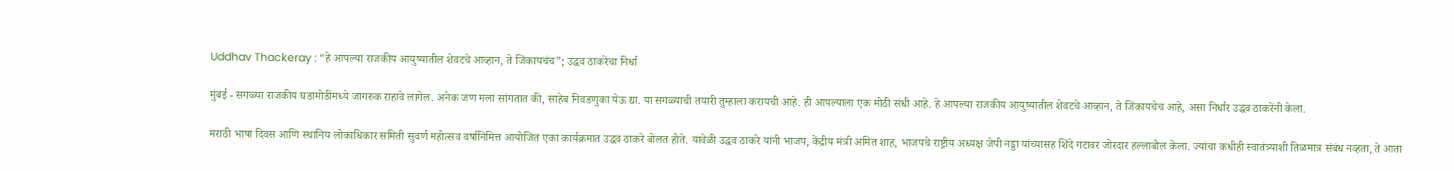Uddhav Thackeray : “हे आपल्या राजकीय आयुष्यातील शेवटचे आव्हान, ते जिंकायचंच”; उद्धव ठाकरेंचा निर्धा

मुंबई - सगळ्या राजकीय घडामोडींमध्ये जागरुक राहावे लागेल. अनेक जण मला सांगतात की, साहेब निवडणुका येऊ द्या. या सगळ्याची तयारी तुम्हाला करायची आहे. ही आपल्याला एक मोठी संधी आहे. हे आपल्या राजकीय आयुष्यातील शेवटचे आव्हान, ते जिंकायचेच आहे, असा निर्धार उद्धव ठाकरेंनी केला.

मराठी भाषा दिवस आणि स्थानिय लोकाधिकार समिती सुवर्ण महोत्सव वर्षानिमित्त आयोजित एका कार्यक्रमात उद्धव ठाकरे बोलत होते. यावेळी उद्धव ठाकरे यांनी भाजप, केंद्रीय मंत्री अमित शाह, भाजपचे राष्ट्रीय अध्यक्ष जेपी नड्डा यांच्यासह शिंदे गटावर जोरदार हल्लाबोल केला. ज्यांचा कधीही स्वातंत्र्याशी तिळमात्र संबंध नव्हता, ते आता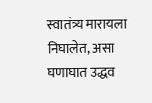स्वातंत्र्य मारायला निघालेत, असा घणाघात उद्धव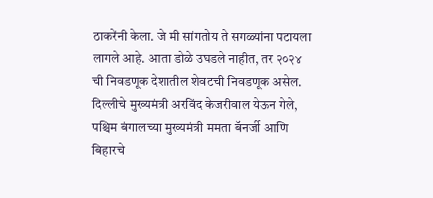ठाकरेंनी केला. जे मी सांगतोय ते सगळ्यांना पटायला लागले आहे. आता डोळे उघडले नाहीत, तर २०२४ ची निवडणूक देशातील शेवटची निवडणूक असेल. दिल्लीचे मुख्यमंत्री अरविंद केजरीवाल येऊन गेले, पश्चिम बंगालच्या मुख्यमंत्री ममता बॅनर्जी आणि बिहारचे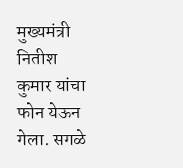मुख्यमंत्री नितीश कुमार यांचा फोन येऊन गेला. सगळे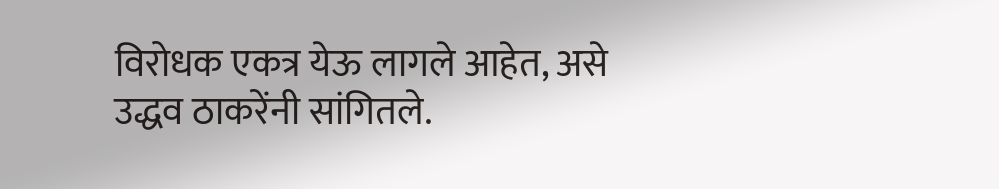विरोधक एकत्र येऊ लागले आहेत, असे उद्धव ठाकरेंनी सांगितले.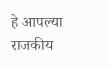हे आपल्या राजकीय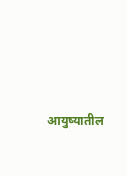आयुष्यातील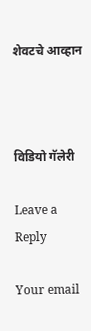शेवटचे आव्हान



विडियो गॅलेरी

Leave a Reply

Your email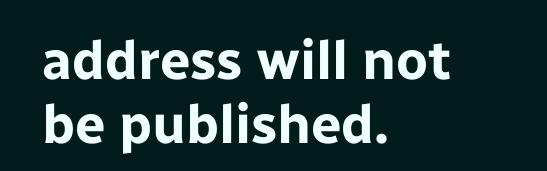address will not be published.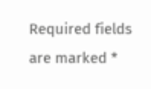Required fields are marked *